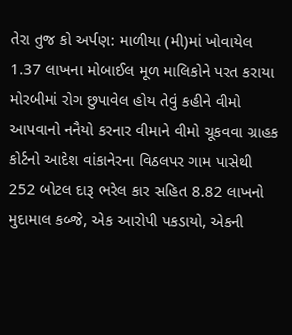તેરા તુજ કો અર્પણ: માળીયા (મી)માં ખોવાયેલ 1.37 લાખના મોબાઈલ મૂળ માલિકોને પરત કરાયા મોરબીમાં રોગ છુપાવેલ હોય તેવું કહીને વીમો આપવાનો નનૈયો કરનાર વીમાને વીમો ચૂકવવા ગ્રાહક કોર્ટનો આદેશ વાંકાનેરના વિઠલપર ગામ પાસેથી 252 બોટલ દારૂ ભરેલ કાર સહિત 8.82 લાખનો મુદામાલ કબ્જે, એક આરોપી પકડાયો, એકની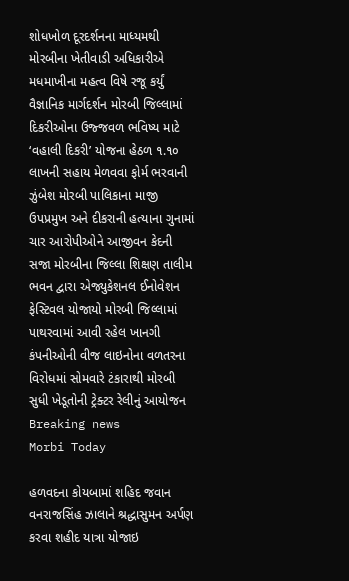શોધખોળ દૂરદર્શનના માધ્યમથી મોરબીના ખેતીવાડી અધિકારીએ મધમાખીના મહત્વ વિષે રજૂ કર્યું વૈજ્ઞાનિક માર્ગદર્શન મોરબી જિલ્લામાં દિકરીઓના ઉજ્જવળ ભવિષ્ય માટે ‘વહાલી દિકરી’ યોજના હેઠળ ૧.૧૦ લાખની સહાય મેળવવા ફોર્મ ભરવાની ઝુંબેશ મોરબી પાલિકાના માજી ઉપપ્રમુખ અને દીકરાની હત્યાના ગુનામાં ચાર આરોપીઓને આજીવન કેદની સજા મોરબીના જિલ્લા શિક્ષણ તાલીમ ભવન દ્વારા એજ્યુકેશનલ ઈનોવેશન ફેસ્ટિવલ યોજાયો મોરબી જિલ્લામાં પાથરવામાં આવી રહેલ ખાનગી કંપનીઓની વીજ લાઇનોના વળતરના વિરોધમાં સોમવારે ટંકારાથી મોરબી સુધી ખેડૂતોની ટ્રેક્ટર રેલીનું આયોજન
Breaking news
Morbi Today

હળવદના કોયબામાં શહિદ જવાન વનરાજસિંહ ઝાલાને શ્રદ્ધાસુમન અર્પણ કરવા શહીદ યાત્રા યોજાઇ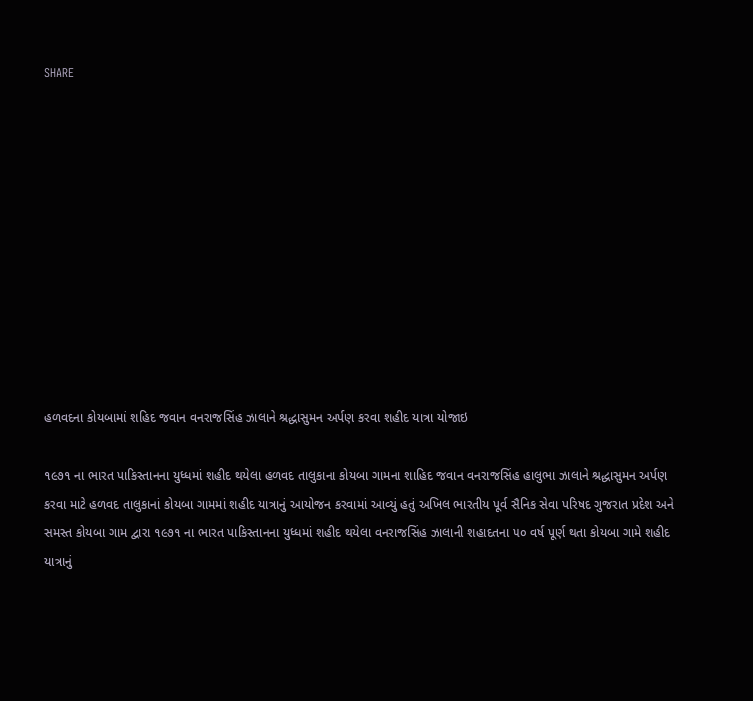SHARE











હળવદના કોયબામાં શહિદ જવાન વનરાજસિંહ ઝાલાને શ્રદ્ધાસુમન અર્પણ કરવા શહીદ યાત્રા યોજાઇ

૧૯૭૧ ના ભારત પાકિસ્તાનના યુધ્ધમાં શહીદ થયેલા હળવદ તાલુકાના કોયબા ગામના શાહિદ જવાન વનરાજસિંહ હાલુભા ઝાલાને શ્રદ્ધાસુમન અર્પણ કરવા માટે હળવદ તાલુકાનાં કોયબા ગામમાં શહીદ યાત્રાનું આયોજન કરવામાં આવ્યું હતું અખિલ ભારતીય પૂર્વ સૈનિક સેવા પરિષદ ગુજરાત પ્રદેશ અને સમસ્ત કોયબા ગામ દ્વારા ૧૯૭૧ ના ભારત પાકિસ્તાનના યુધ્ધમાં શહીદ થયેલા વનરાજસિંહ ઝાલાની શહાદતના ૫૦ વર્ષ પૂર્ણ થતા કોયબા ગામે શહીદ યાત્રાનું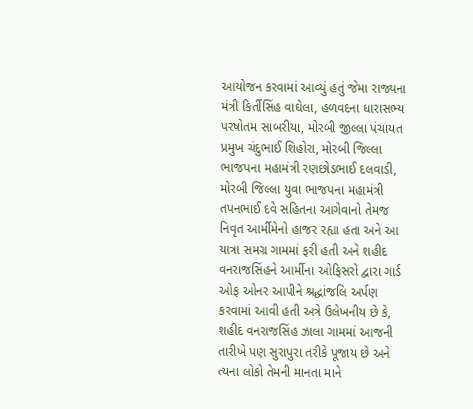આયોજન કરવામાં આવ્યું હતું જેમા રાજ્યના મંત્રી કિર્તીસિંહ વાઘેલા, હળવદના ધારાસભ્ય પરષોતમ સાબરીયા, મોરબી જીલ્લા પંચાયત પ્રમુખ ચંદુભાઈ શિહોરા, મોરબી જિલ્લા ભાજપના મહામંત્રી રણછોડભાઈ દલવાડી, મોરબી જિલ્લા યુવા ભાજપના મહામંત્રી તપનભાઈ દવે સહિતના આગેવાનો તેમજ નિવૃત આર્મીમેનો હાજર રહ્યા હતા અને આ યાત્રા સમગ્ર ગામમાં ફરી હતી અને શહીદ વનરાજસિંહને આર્મીના ઓફિસરો દ્વારા ગાર્ડ ઓફ ઓનર આપીને શ્રદ્ધાંજલિ અર્પણ કરવામાં આવી હતી અત્રે ઉલેખનીય છે કે, શહીદ વનરાજસિંહ ઝાલા ગામમાં આજની તારીખે પણ સુરાપુરા તરીકે પૂજાય છે અને ત્યના લોકો તેમની માનતા માને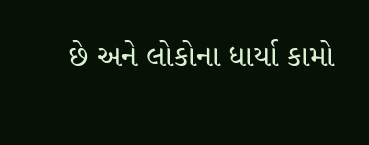છે અને લોકોના ધાર્યા કામો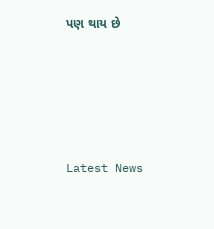પણ થાય છે






Latest News